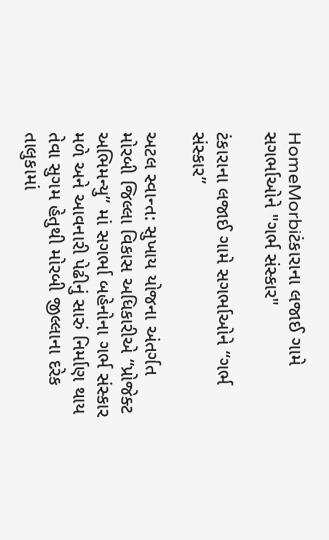HomeMorbiટંકારાના લજાઈ ગામે સગર્ભાઓને "ગર્ભ સંસ્કાર"

ટંકારાના લજાઈ ગામે સગર્ભાઓને “ગર્ભ સંસ્કાર”

અટલ સ્વાન્ત: સુખાય યોજના અંતર્ગત મોરબી જિલ્લા વિકાસ અધિકારીએ “પ્રોજેક્ટ અભિમન્યુ” માં સગર્ભા બહેનોના ગર્ભ સંસ્કાર મળે અને આવનારી પેઢીનું સારું નિર્માણ થાય તેવા સુગમ હેતુથી મોરબી જીલ્લાના દરેક તાલુકામાં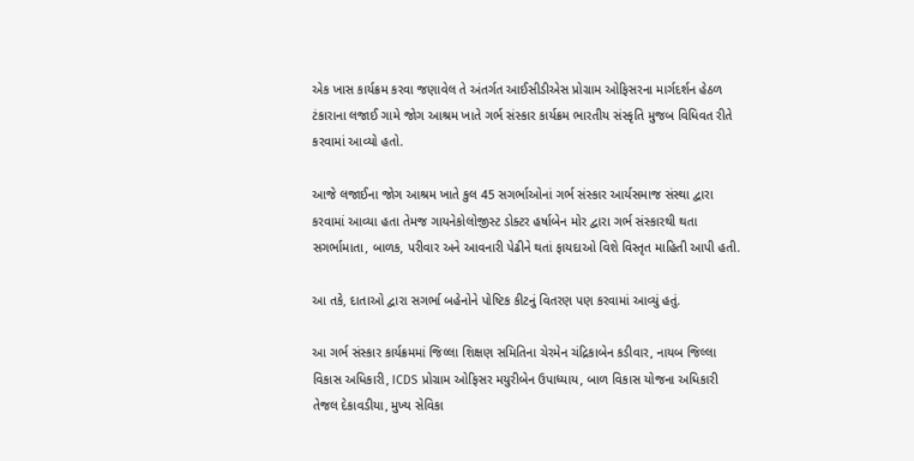એક ખાસ કાર્યક્રમ કરવા જણાવેલ તે અંતર્ગત આઈસીડીએસ પ્રોગ્રામ ઓફિસરના માર્ગદર્શન હેઠળ ટંકારાના લજાઈ ગામે જોગ આશ્રમ ખાતે ગર્ભ સંસ્કાર કાર્યક્રમ ભારતીય સંસ્કૃતિ મુજબ વિધિવત રીતે કરવામાં આવ્યો હતો.

આજે લજાઈના જોગ આશ્રમ ખાતે કુલ 45 સગર્ભાઓનાં ગર્ભ સંસ્કાર આર્યસમાજ સંસ્થા દ્વારા કરવામાં આવ્યા હતા તેમજ ગાયનેકોલોજીસ્ટ ડોક્ટર હર્ષાબેન મોર દ્વારા ગર્ભ સંસ્કારથી થતા સગર્ભામાતા, બાળક, પરીવાર અને આવનારી પેઢીને થતાં ફાયદાઓ વિશે વિસ્તૃત માહિતી આપી હતી.

આ તકે, દાતાઓ દ્વારા સગર્ભા બહેનોને પોષ્ટિક કીટનું વિતરણ પણ કરવામાં આવ્યું હતું.

આ ગર્ભ સંસ્કાર કાર્યક્રમમાં જિલ્લા શિક્ષણ સમિતિના ચેરમેન ચંદ્રિકાબેન કડીવાર, નાયબ જિલ્લા વિકાસ અધિકારી, ICDS પ્રોગ્રામ ઓફિસર મયુરીબેન ઉપાધ્યાય, બાળ વિકાસ યોજના અધિકારી તેજલ દેકાવડીયા, મુખ્ય સેવિકા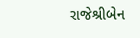રાજેશ્રીબેન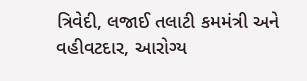ત્રિવેદી, લજાઈ તલાટી કમમંત્રી અને વહીવટદાર, આરોગ્ય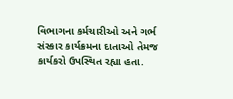વિભાગના કર્મચારીઓ અને ગર્ભ સંસ્કાર કાર્યક્રમના દાતાઓ તેમજ કાર્યકરો ઉપસ્થિત રહ્યા હતા.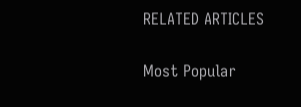RELATED ARTICLES

Most Popular